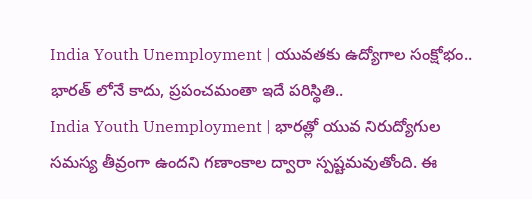India Youth Unemployment | యువతకు ఉద్యోగాల సంక్షోభం.. భారత్ లోనే కాదు, ప్రపంచమంతా ఇదే పరిస్థితి..
India Youth Unemployment | భారత్లో యువ నిరుద్యోగుల సమస్య తీవ్రంగా ఉందని గణాంకాల ద్వారా స్పష్టమవుతోంది. ఈ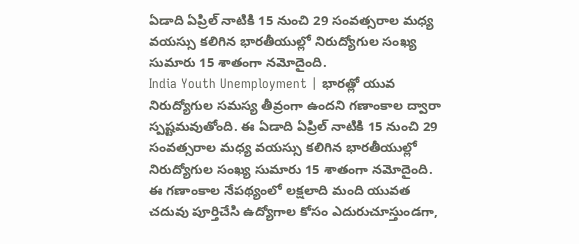ఏడాది ఏప్రిల్ నాటికి 15 నుంచి 29 సంవత్సరాల మధ్య వయస్సు కలిగిన భారతీయుల్లో నిరుద్యోగుల సంఖ్య సుమారు 15 శాతంగా నమోదైంది.
India Youth Unemployment | భారత్లో యువ నిరుద్యోగుల సమస్య తీవ్రంగా ఉందని గణాంకాల ద్వారా స్పష్టమవుతోంది. ఈ ఏడాది ఏప్రిల్ నాటికి 15 నుంచి 29 సంవత్సరాల మధ్య వయస్సు కలిగిన భారతీయుల్లో నిరుద్యోగుల సంఖ్య సుమారు 15 శాతంగా నమోదైంది. ఈ గణాంకాల నేపథ్యంలో లక్షలాది మంది యువత చదువు పూర్తిచేసి ఉద్యోగాల కోసం ఎదురుచూస్తుండగా,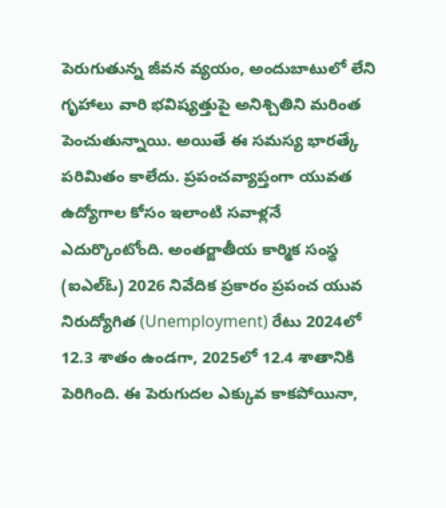పెరుగుతున్న జీవన వ్యయం, అందుబాటులో లేని గృహాలు వారి భవిష్యత్తుపై అనిశ్చితిని మరింత పెంచుతున్నాయి. అయితే ఈ సమస్య భారత్కే పరిమితం కాలేదు. ప్రపంచవ్యాప్తంగా యువత ఉద్యోగాల కోసం ఇలాంటి సవాళ్లనే ఎదుర్కొంటోంది. అంతర్జాతీయ కార్మిక సంస్థ (ఐఎల్ఓ) 2026 నివేదిక ప్రకారం ప్రపంచ యువ నిరుద్యోగిత (Unemployment) రేటు 2024లో 12.3 శాతం ఉండగా, 2025లో 12.4 శాతానికి పెరిగింది. ఈ పెరుగుదల ఎక్కువ కాకపోయినా,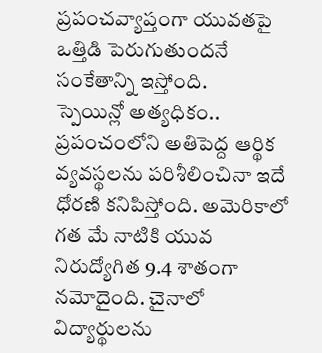ప్రపంచవ్యాప్తంగా యువతపై ఒత్తిడి పెరుగుతుందనే సంకేతాన్ని ఇస్తోంది.
స్పెయిన్లో అత్యధికం..
ప్రపంచంలోని అతిపెద్ద ఆర్థిక వ్యవస్థలను పరిశీలించినా ఇదే ధోరణి కనిపిస్తోంది. అమెరికాలో గత మే నాటికి యువ నిరుద్యోగిత 9.4 శాతంగా నమోదైంది. చైనాలో విద్యార్థులను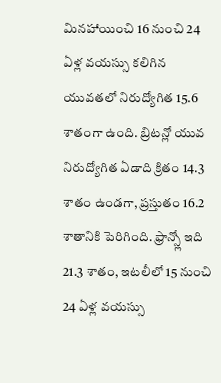మినహాయించి 16 నుంచి 24 ఏళ్ల వయస్సు కలిగిన యువతలో నిరుద్యోగిత 15.6 శాతంగా ఉంది. బ్రిటన్లో యువ నిరుద్యోగిత ఏడాది క్రితం 14.3 శాతం ఉండగా, ప్రస్తుతం 16.2 శాతానికి పెరిగింది. ఫ్రాన్స్లో ఇది 21.3 శాతం, ఇటలీలో 15 నుంచి 24 ఏళ్ల వయస్సు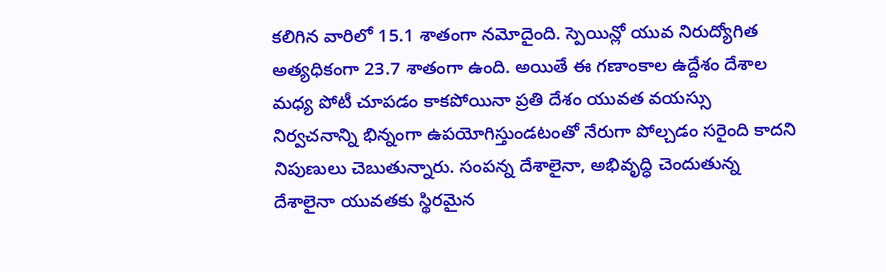కలిగిన వారిలో 15.1 శాతంగా నమోదైంది. స్పెయిన్లో యువ నిరుద్యోగిత అత్యధికంగా 23.7 శాతంగా ఉంది. అయితే ఈ గణాంకాల ఉద్దేశం దేశాల మధ్య పోటీ చూపడం కాకపోయినా ప్రతి దేశం యువత వయస్సు నిర్వచనాన్ని భిన్నంగా ఉపయోగిస్తుండటంతో నేరుగా పోల్చడం సరైంది కాదని నిపుణులు చెబుతున్నారు. సంపన్న దేశాలైనా, అభివృద్ధి చెందుతున్న దేశాలైనా యువతకు స్థిరమైన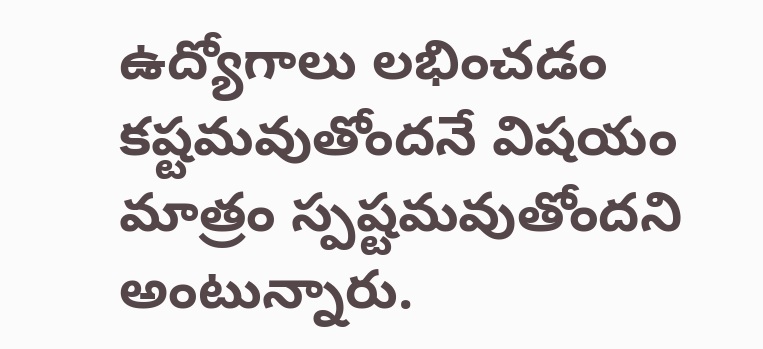ఉద్యోగాలు లభించడం కష్టమవుతోందనే విషయం మాత్రం స్పష్టమవుతోందని అంటున్నారు.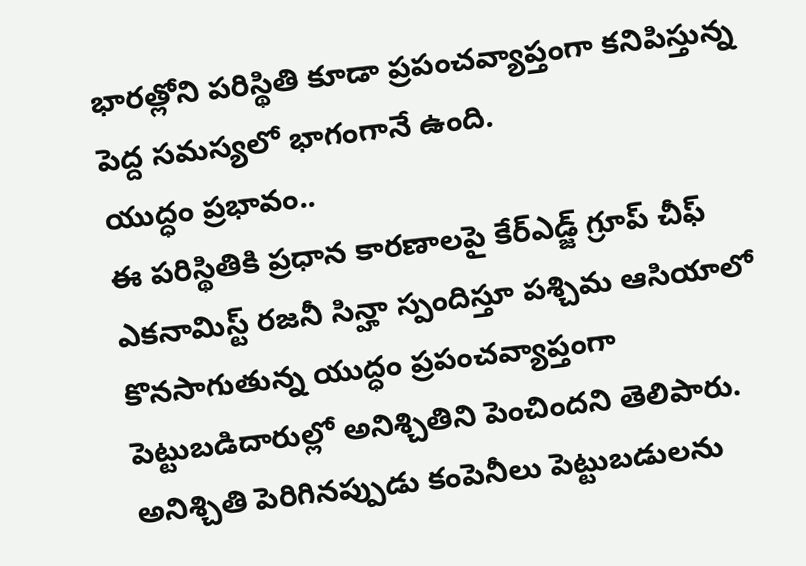భారత్లోని పరిస్థితి కూడా ప్రపంచవ్యాప్తంగా కనిపిస్తున్న పెద్ద సమస్యలో భాగంగానే ఉంది.
యుద్ధం ప్రభావం..
ఈ పరిస్థితికి ప్రధాన కారణాలపై కేర్ఎడ్జ్ గ్రూప్ చీఫ్ ఎకనామిస్ట్ రజనీ సిన్హా స్పందిస్తూ పశ్చిమ ఆసియాలో కొనసాగుతున్న యుద్ధం ప్రపంచవ్యాప్తంగా పెట్టుబడిదారుల్లో అనిశ్చితిని పెంచిందని తెలిపారు. అనిశ్చితి పెరిగినప్పుడు కంపెనీలు పెట్టుబడులను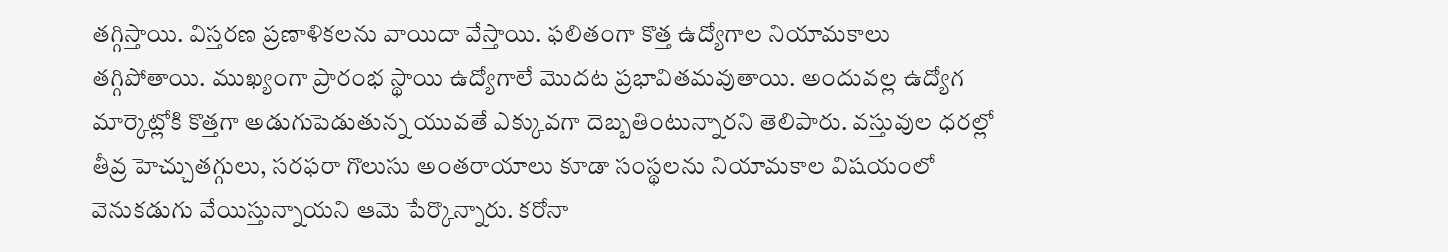తగ్గిస్తాయి. విస్తరణ ప్రణాళికలను వాయిదా వేస్తాయి. ఫలితంగా కొత్త ఉద్యోగాల నియామకాలు తగ్గిపోతాయి. ముఖ్యంగా ప్రారంభ స్థాయి ఉద్యోగాలే మొదట ప్రభావితమవుతాయి. అందువల్ల ఉద్యోగ మార్కెట్లోకి కొత్తగా అడుగుపెడుతున్న యువతే ఎక్కువగా దెబ్బతింటున్నారని తెలిపారు. వస్తువుల ధరల్లో తీవ్ర హెచ్చుతగ్గులు, సరఫరా గొలుసు అంతరాయాలు కూడా సంస్థలను నియామకాల విషయంలో వెనుకడుగు వేయిస్తున్నాయని ఆమె పేర్కొన్నారు. కరోనా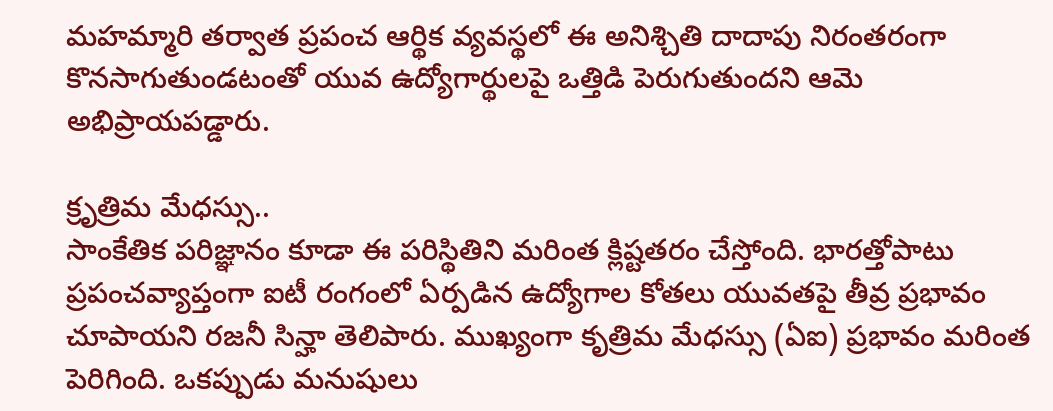మహమ్మారి తర్వాత ప్రపంచ ఆర్థిక వ్యవస్థలో ఈ అనిశ్చితి దాదాపు నిరంతరంగా కొనసాగుతుండటంతో యువ ఉద్యోగార్థులపై ఒత్తిడి పెరుగుతుందని ఆమె అభిప్రాయపడ్డారు.

క్రృత్రిమ మేధస్సు..
సాంకేతిక పరిజ్ఞానం కూడా ఈ పరిస్థితిని మరింత క్లిష్టతరం చేస్తోంది. భారత్తోపాటు ప్రపంచవ్యాప్తంగా ఐటీ రంగంలో ఏర్పడిన ఉద్యోగాల కోతలు యువతపై తీవ్ర ప్రభావం చూపాయని రజనీ సిన్హా తెలిపారు. ముఖ్యంగా కృత్రిమ మేధస్సు (ఏఐ) ప్రభావం మరింత పెరిగింది. ఒకప్పుడు మనుషులు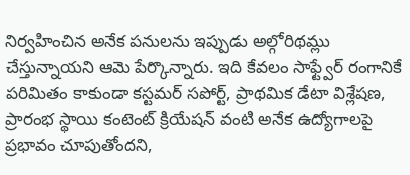నిర్వహించిన అనేక పనులను ఇప్పుడు అల్గోరిథమ్లు చేస్తున్నాయని ఆమె పేర్కొన్నారు. ఇది కేవలం సాఫ్ట్వేర్ రంగానికే పరిమితం కాకుండా కస్టమర్ సపోర్ట్, ప్రాథమిక డేటా విశ్లేషణ, ప్రారంభ స్థాయి కంటెంట్ క్రియేషన్ వంటి అనేక ఉద్యోగాలపై ప్రభావం చూపుతోందని,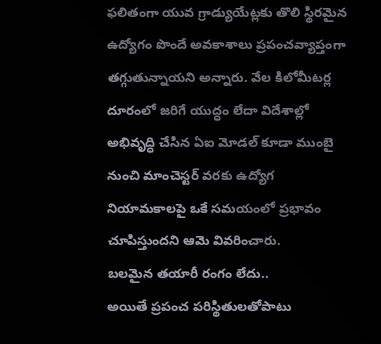ఫలితంగా యువ గ్రాడ్యుయేట్లకు తొలి స్థిరమైన ఉద్యోగం పొందే అవకాశాలు ప్రపంచవ్యాప్తంగా తగ్గుతున్నాయని అన్నారు. వేల కిలోమీటర్ల దూరంలో జరిగే యుద్ధం లేదా విదేశాల్లో అభివృద్ధి చేసిన ఏఐ మోడల్ కూడా ముంబై నుంచి మాంచెస్టర్ వరకు ఉద్యోగ నియామకాలపై ఒకే సమయంలో ప్రభావం చూపిస్తుందని ఆమె వివరించారు.
బలమైన తయారీ రంగం లేదు..
అయితే ప్రపంచ పరిస్థితులతోపాటు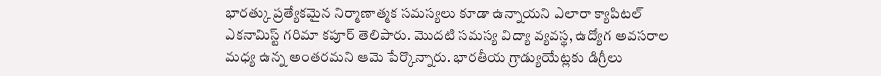భారత్కు ప్రత్యేకమైన నిర్మాణాత్మక సమస్యలు కూడా ఉన్నాయని ఎలారా క్యాపిటల్ ఎకనామిస్ట్ గరిమా కపూర్ తెలిపారు. మొదటి సమస్య విద్యా వ్యవస్థ, ఉద్యోగ అవసరాల మధ్య ఉన్న అంతరమని ఆమె పేర్కొన్నారు. భారతీయ గ్రాడ్యుయేట్లకు డిగ్రీలు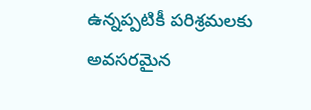ఉన్నప్పటికీ పరిశ్రమలకు అవసరమైన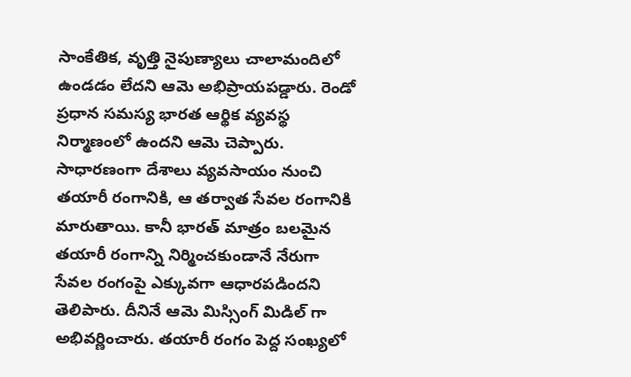సాంకేతిక, వృత్తి నైపుణ్యాలు చాలామందిలో ఉండడం లేదని ఆమె అభిప్రాయపడ్డారు. రెండో ప్రధాన సమస్య భారత ఆర్థిక వ్యవస్థ నిర్మాణంలో ఉందని ఆమె చెప్పారు. సాధారణంగా దేశాలు వ్యవసాయం నుంచి తయారీ రంగానికి, ఆ తర్వాత సేవల రంగానికి మారుతాయి. కానీ భారత్ మాత్రం బలమైన తయారీ రంగాన్ని నిర్మించకుండానే నేరుగా సేవల రంగంపై ఎక్కువగా ఆధారపడిందని తెలిపారు. దీనినే ఆమె మిస్సింగ్ మిడిల్ గా అభివర్ణించారు. తయారీ రంగం పెద్ద సంఖ్యలో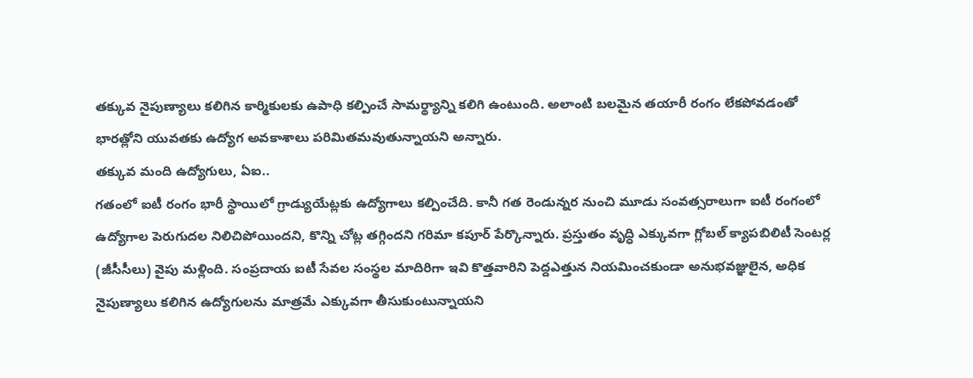తక్కువ నైపుణ్యాలు కలిగిన కార్మికులకు ఉపాధి కల్పించే సామర్థ్యాన్ని కలిగి ఉంటుంది. అలాంటి బలమైన తయారీ రంగం లేకపోవడంతో భారత్లోని యువతకు ఉద్యోగ అవకాశాలు పరిమితమవుతున్నాయని అన్నారు.
తక్కువ మంది ఉద్యోగులు, ఏఐ..
గతంలో ఐటీ రంగం భారీ స్థాయిలో గ్రాడ్యుయేట్లకు ఉద్యోగాలు కల్పించేది. కానీ గత రెండున్నర నుంచి మూడు సంవత్సరాలుగా ఐటీ రంగంలో ఉద్యోగాల పెరుగుదల నిలిచిపోయిందని, కొన్ని చోట్ల తగ్గిందని గరిమా కపూర్ పేర్కొన్నారు. ప్రస్తుతం వృద్ధి ఎక్కువగా గ్లోబల్ క్యాపబిలిటీ సెంటర్ల (జీసీసీలు) వైపు మళ్లింది. సంప్రదాయ ఐటీ సేవల సంస్థల మాదిరిగా ఇవి కొత్తవారిని పెద్దఎత్తున నియమించకుండా అనుభవజ్ఞులైన, అధిక నైపుణ్యాలు కలిగిన ఉద్యోగులను మాత్రమే ఎక్కువగా తీసుకుంటున్నాయని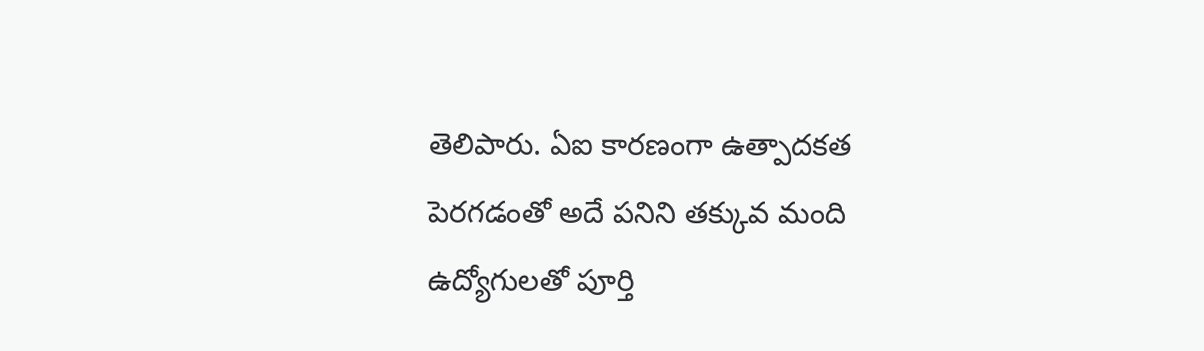తెలిపారు. ఏఐ కారణంగా ఉత్పాదకత పెరగడంతో అదే పనిని తక్కువ మంది ఉద్యోగులతో పూర్తి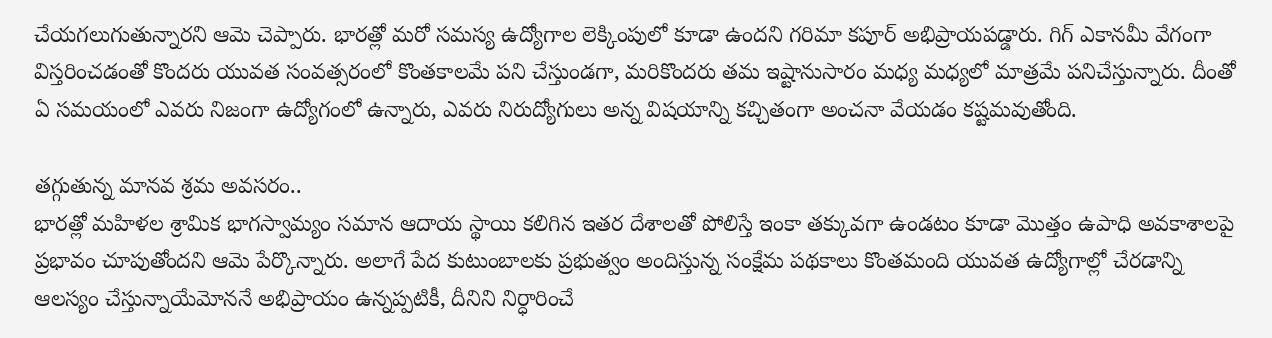చేయగలుగుతున్నారని ఆమె చెప్పారు. భారత్లో మరో సమస్య ఉద్యోగాల లెక్కింపులో కూడా ఉందని గరిమా కపూర్ అభిప్రాయపడ్డారు. గిగ్ ఎకానమీ వేగంగా విస్తరించడంతో కొందరు యువత సంవత్సరంలో కొంతకాలమే పని చేస్తుండగా, మరికొందరు తమ ఇష్టానుసారం మధ్య మధ్యలో మాత్రమే పనిచేస్తున్నారు. దీంతో ఏ సమయంలో ఎవరు నిజంగా ఉద్యోగంలో ఉన్నారు, ఎవరు నిరుద్యోగులు అన్న విషయాన్ని కచ్చితంగా అంచనా వేయడం కష్టమవుతోంది.

తగ్గుతున్న మానవ శ్రమ అవసరం..
భారత్లో మహిళల శ్రామిక భాగస్వామ్యం సమాన ఆదాయ స్థాయి కలిగిన ఇతర దేశాలతో పోలిస్తే ఇంకా తక్కువగా ఉండటం కూడా మొత్తం ఉపాధి అవకాశాలపై ప్రభావం చూపుతోందని ఆమె పేర్కొన్నారు. అలాగే పేద కుటుంబాలకు ప్రభుత్వం అందిస్తున్న సంక్షేమ పథకాలు కొంతమంది యువత ఉద్యోగాల్లో చేరడాన్ని ఆలస్యం చేస్తున్నాయేమోననే అభిప్రాయం ఉన్నప్పటికీ, దీనిని నిర్ధారించే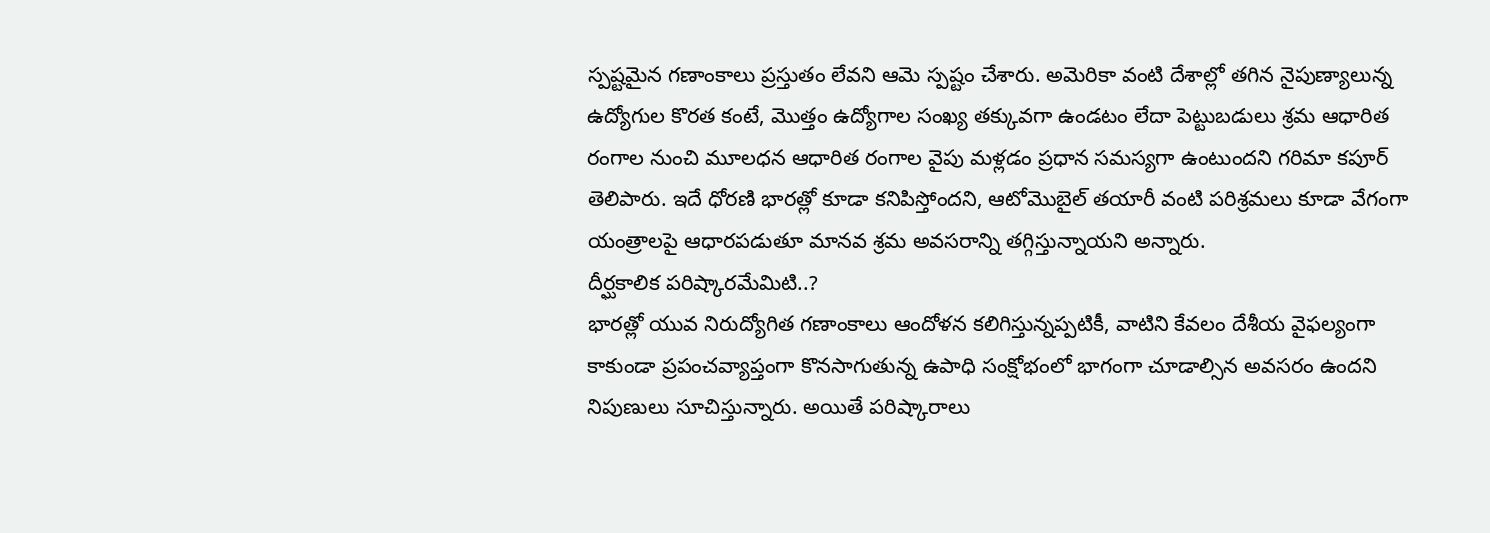స్పష్టమైన గణాంకాలు ప్రస్తుతం లేవని ఆమె స్పష్టం చేశారు. అమెరికా వంటి దేశాల్లో తగిన నైపుణ్యాలున్న ఉద్యోగుల కొరత కంటే, మొత్తం ఉద్యోగాల సంఖ్య తక్కువగా ఉండటం లేదా పెట్టుబడులు శ్రమ ఆధారిత రంగాల నుంచి మూలధన ఆధారిత రంగాల వైపు మళ్లడం ప్రధాన సమస్యగా ఉంటుందని గరిమా కపూర్ తెలిపారు. ఇదే ధోరణి భారత్లో కూడా కనిపిస్తోందని, ఆటోమొబైల్ తయారీ వంటి పరిశ్రమలు కూడా వేగంగా యంత్రాలపై ఆధారపడుతూ మానవ శ్రమ అవసరాన్ని తగ్గిస్తున్నాయని అన్నారు.
దీర్ఘకాలిక పరిష్కారమేమిటి..?
భారత్లో యువ నిరుద్యోగిత గణాంకాలు ఆందోళన కలిగిస్తున్నప్పటికీ, వాటిని కేవలం దేశీయ వైఫల్యంగా కాకుండా ప్రపంచవ్యాప్తంగా కొనసాగుతున్న ఉపాధి సంక్షోభంలో భాగంగా చూడాల్సిన అవసరం ఉందని నిపుణులు సూచిస్తున్నారు. అయితే పరిష్కారాలు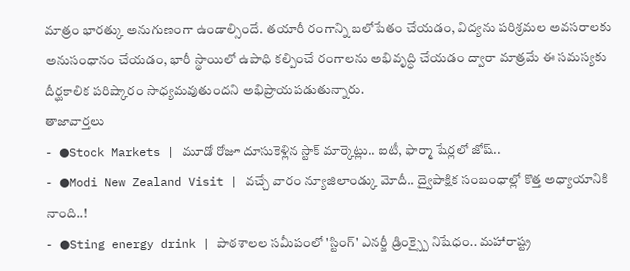మాత్రం భారత్కు అనుగుణంగా ఉండాల్సిందే. తయారీ రంగాన్ని బలోపేతం చేయడం, విద్యను పరిశ్రమల అవసరాలకు అనుసంధానం చేయడం, భారీ స్థాయిలో ఉపాధి కల్పించే రంగాలను అభివృద్ధి చేయడం ద్వారా మాత్రమే ఈ సమస్యకు దీర్ఘకాలిక పరిష్కారం సాధ్యమవుతుందని అభిప్రాయపడుతున్నారు.
తాజావార్తలు
- ●Stock Markets | మూడో రోజూ దూసుకెళ్లిన స్టాక్ మార్కెట్లు.. ఐటీ, ఫార్మా షేర్లలో జోష్..
- ●Modi New Zealand Visit | వచ్చే వారం న్యూజిలాండ్కు మోదీ.. ద్వైపాక్షిక సంబంధాల్లో కొత్త అధ్యాయానికి నాంది..!
- ●Sting energy drink | పాఠశాలల సమీపంలో 'స్టింగ్' ఎనర్జీ డ్రింక్స్పై నిషేధం.. మహారాష్ట్ర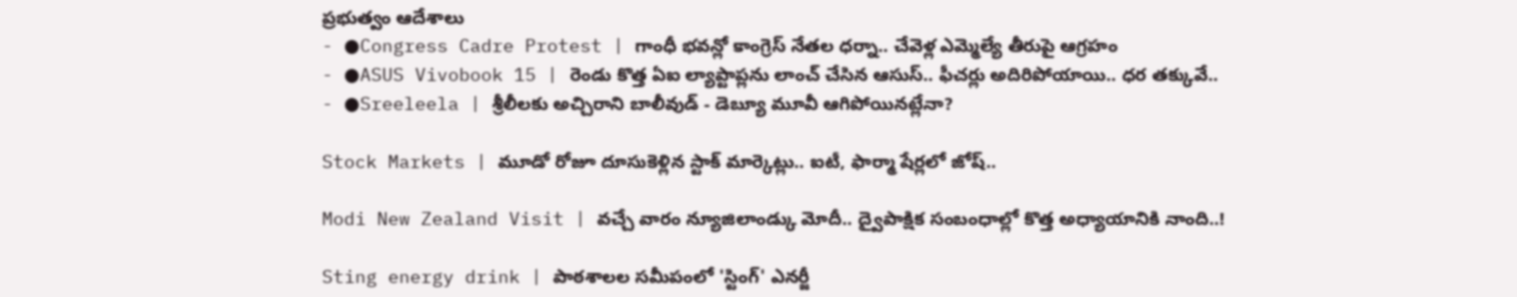ప్రభుత్వం ఆదేశాలు
- ●Congress Cadre Protest | గాంధీ భవన్లో కాంగ్రెస్ నేతల ధర్నా.. చేవెళ్ల ఎమ్మెల్యే తీరుపై ఆగ్రహం
- ●ASUS Vivobook 15 | రెండు కొత్త ఏఐ ల్యాప్టాప్లను లాంచ్ చేసిన ఆసుస్.. ఫీచర్లు అదిరిపోయాయి.. ధర తక్కువే..
- ●Sreeleela | శ్రీలీలకు అచ్చిరాని బాలీవుడ్ - డెబ్యూ మూవీ ఆగిపోయినట్లేనా?

Stock Markets | మూడో రోజూ దూసుకెళ్లిన స్టాక్ మార్కెట్లు.. ఐటీ, ఫార్మా షేర్లలో జోష్..

Modi New Zealand Visit | వచ్చే వారం న్యూజిలాండ్కు మోదీ.. ద్వైపాక్షిక సంబంధాల్లో కొత్త అధ్యాయానికి నాంది..!

Sting energy drink | పాఠశాలల సమీపంలో 'స్టింగ్' ఎనర్జీ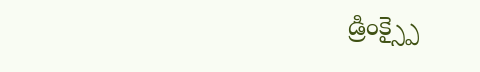డ్రింక్స్పై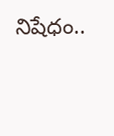నిషేధం..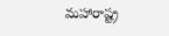మహారాష్ట్ర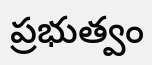ప్రభుత్వం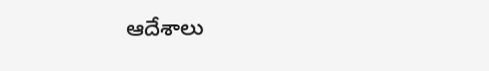ఆదేశాలు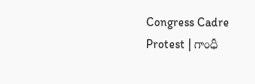Congress Cadre Protest | గాంధీ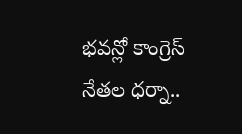భవన్లో కాంగ్రెస్ నేతల ధర్నా..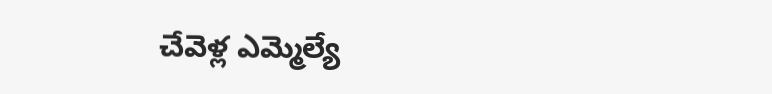చేవెళ్ల ఎమ్మెల్యే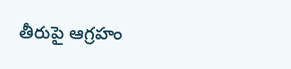తీరుపై ఆగ్రహం